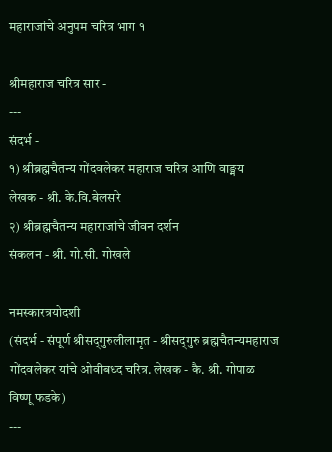महाराजांचे अनुपम चरित्र भाग १

श्रीमहाराज चरित्र सार -
---
संदर्भ -
१) श्रीब्रह्मचैतन्य गोंदवलेकर महाराज चरित्र आणि वाङ्मय
लेखक - श्री. के.वि.बेलसरे
२) श्रीब्रह्मचैतन्य महाराजांचे जीवन दर्शन
संकलन - श्री. गो.सी. गोखले

नमस्कारत्रयोदशी
(संदर्भ - संपूर्ण श्रीसद्‌गुरुलीलामृत - श्रीसद्‌गुरु ब्रह्मचैतन्यमहाराज गोंदवलेकर यांचे ओवीबध्द चरित्र. लेखक - कै. श्री. गोपाळ विष्णू फडके)
---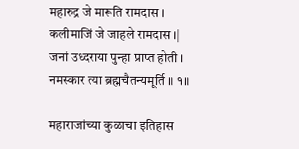महारुद्र जे मारूति रामदास ।
कलीमाजिं जे जाहले रामदास ।|
जनां उध्दराया पुन्हा प्राप्त होती ।
नमस्कार त्या ब्रह्मचैतन्यमूर्ति ॥ १॥

महाराजांच्या कुळाचा इतिहास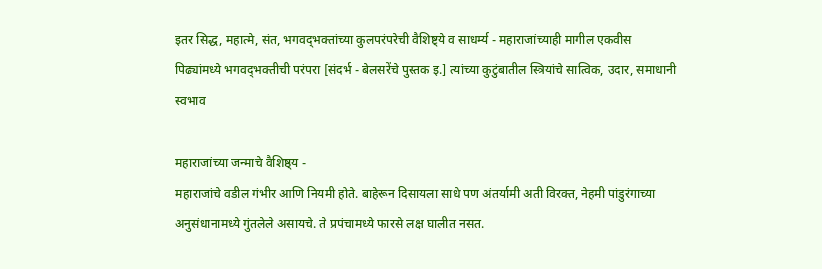इतर सिद्ध, महात्मे, संत, भगवद्‌भक्तांच्या कुलपरंपरेची वैशिष्ट्ये व साधर्म्य - महाराजांच्याही मागील एकवीस पिढ्यांमध्ये भगवद्‌भक्तीची परंपरा [संदर्भ - बेलसरेंचे पुस्तक इ.] त्यांच्या कुटुंबातील स्त्रियांचे सात्विक, उदार, समाधानी स्वभाव

महाराजांच्या जन्माचे वैशिष्ठ्य -
महाराजांचे वडील गंभीर आणि नियमी होते. बाहेरून दिसायला साधे पण अंतर्यामी अती विरक्त, नेहमी पांडुरंगाच्या अनुसंधानामध्ये गुंतलेले असायचे. ते प्रपंचामध्ये फारसे लक्ष घालीत नसत.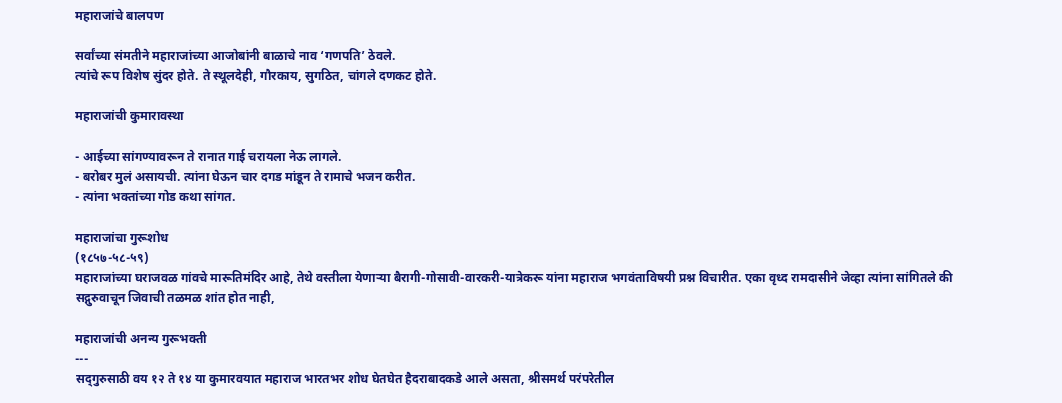महाराजांचे बालपण

सर्वांच्या संमतीने महाराजांच्या आजोबांनी बाळाचे नाव ‘गणपति’ ठेवले.
त्यांचे रूप विशेष सुंदर होते. ते स्थूलदेही, गौरकाय, सुगठित, चांगले दणकट होते.

महाराजांची कुमारावस्था

- आईच्या सांगण्यावरून ते रानात गाई चरायला नेऊ लागले.
- बरोबर मुलं असायची. त्यांना घेऊन चार दगड मांडून ते रामाचे भजन करीत.
- त्यांना भक्तांच्या गोड कथा सांगत.

महाराजांचा गुरूशोध
(१८५७-५८-५९)
महाराजांच्या घराजवळ गांवचे मारूतिमंदिर आहे, तेथे वस्तीला येणार्‍या बैरागी-गोसावी-वारकरी-यात्रेकरू यांना महाराज भगवंताविषयी प्रश्न विचारीत. एका वृध्द रामदासीने जेव्हा त्यांना सांगितले की सद्गुरुवाचून जिवाची तळमळ शांत होत नाही,

महाराजांची अनन्य गुरूभक्ती
---
सद्‌गुरुसाठी वय १२ ते १४ या कुमारवयात महाराज भारतभर शोध घेतघेत हैदराबादकडे आले असता, श्रीसमर्थ परंपरेतील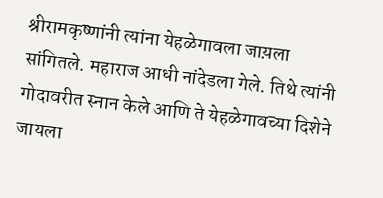श्रीरामकृष्णांनी त्यांना येहळेगावला जाय़ला सांगितले. महाराज आधी नांदेडला गेले. तिथे त्यांनी गोदावरीत स्नान केले आणि ते येहळेगावच्या दिशेने जायला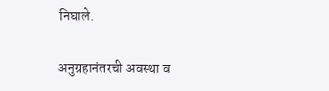निघाले.

अनुग्रहानंतरची अवस्था व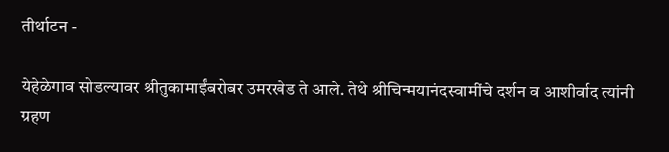तीर्थाटन -

येहेळेगाव सोडल्यावर श्रीतुकामाईंबरोबर उमरखेड ते आले. तेथे श्रीचिन्मयानंदस्वामींचे दर्शन व आशीर्वाद त्यांनी ग्रहण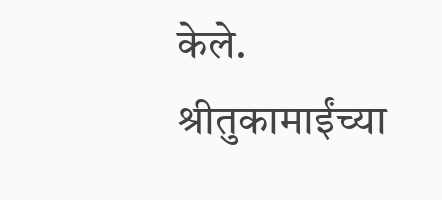केले.
श्रीतुकामाईंच्या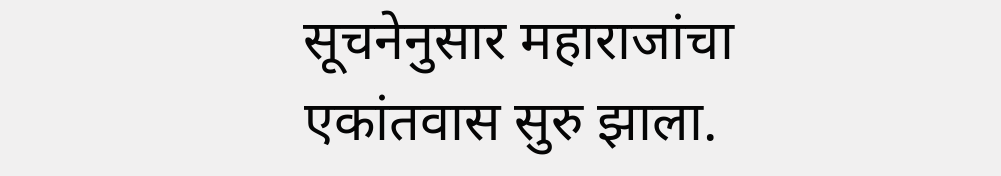सूचनेनुसार महाराजांचा एकांतवास सुरु झाला.